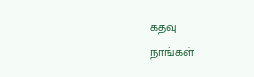கதவு
நாங்கள்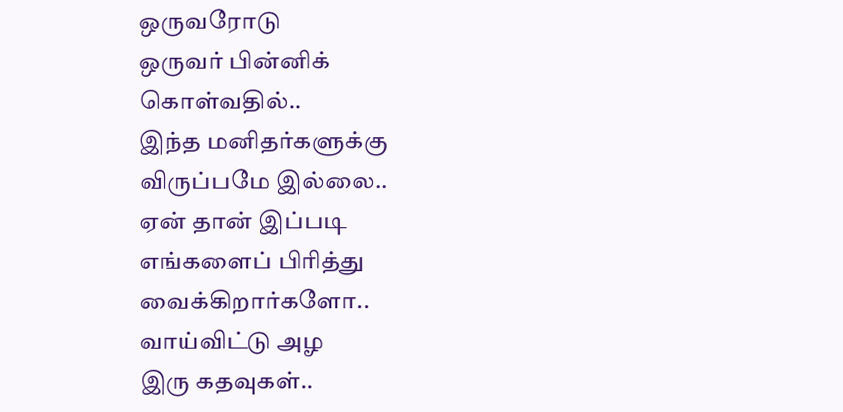ஒருவரோடு
ஒருவர் பின்னிக் கொள்வதில்..
இந்த மனிதர்களுக்கு
விருப்பமே இல்லை..
ஏன் தான் இப்படி
எங்களைப் பிரித்து
வைக்கிறார்களோ..
வாய்விட்டு அழ
இரு கதவுகள்..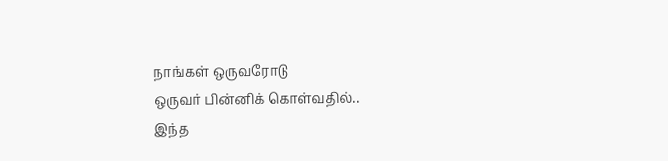நாங்கள் ஒருவரோடு
ஒருவர் பின்னிக் கொள்வதில்..
இந்த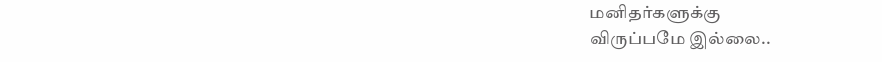மனிதர்களுக்கு
விருப்பமே இல்லை..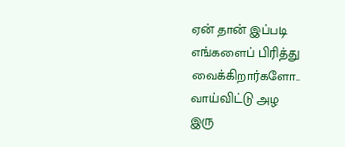ஏன் தான் இப்படி
எங்களைப் பிரித்து
வைக்கிறார்களோ..
வாய்விட்டு அழ
இரு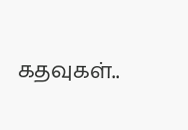கதவுகள்..